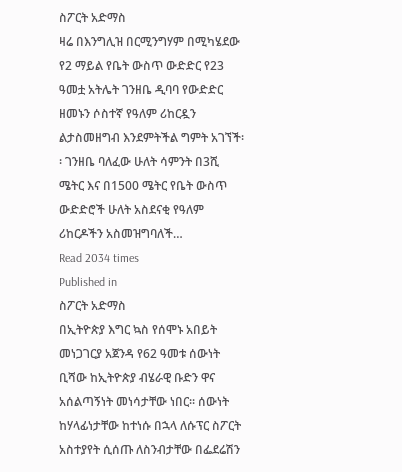ስፖርት አድማስ
ዛሬ በእንግሊዝ በርሚንግሃም በሚካሄደው የ2 ማይል የቤት ውስጥ ውድድር የ23 ዓመቷ አትሌት ገንዘቤ ዲባባ የውድድር ዘመኑን ሶስተኛ የዓለም ሪከርዷን ልታስመዘግብ እንደምትችል ግምት አገኘች፡፡ ገንዘቤ ባለፈው ሁለት ሳምንት በ3ሺ ሜትር እና በ1500 ሜትር የቤት ውስጥ ውድድሮች ሁለት አስደናቂ የዓለም ሪከርዶችን አስመዝግባለች…
Read 2034 times
Published in
ስፖርት አድማስ
በኢትዮጵያ እግር ኳስ የሰሞኑ አበይት መነጋገርያ አጀንዳ የ62 ዓመቱ ሰውነት ቢሻው ከኢትዮጵያ ብሄራዊ ቡድን ዋና አሰልጣኝነት መነሳታቸው ነበር፡፡ ሰውነት ከሃላፊነታቸው ከተነሱ በኋላ ለሱፕር ስፖርት አስተያየት ሲሰጡ ለስንብታቸው በፌደሬሽን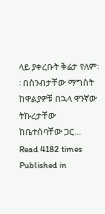ላይ ያቀረቡት ቅሬታ የለም፡፡ በስንብታቸው ማግስት ከዋልያዎቹ በኋላ ዋንኛው ትኩረታቸው ከቤተሰባቸው ጋር…
Read 4182 times
Published in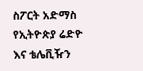ስፖርት አድማስ
የኢትዮጵያ ሬድዮ እና ቴሌቪዥን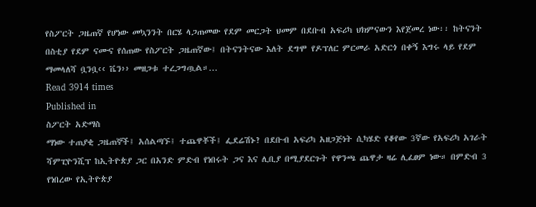የስፖርት ጋዜጠኛ የሆነው መኳንንት በርሄ ላጋጠመው የደም መርጋት ህመም በደቡብ አፍሪካ ህክምናውን እየጀመረ ነው፡፡ ከትናንት በስቲያ የደም ናሙና የሰጠው የስፖርት ጋዜጠኛው፤ በትናንትናው እለት ደግሞ የዶፕለር ምርመራ አድርጎ በቀኝ እግሩ ላይ የደም ማመላለሻ ቧንቧ‹‹ ቬን›› መዘጋቱ ተረጋግጧል።…
Read 3914 times
Published in
ስፖርት አድማስ
ማነው ተጠያቂ ጋዜጠኞች፤ አሰልጣኙ፤ ተጨዋቾች፤ ፌደሬሽኑ? በደቡብ አፍሪካ አዘጋጅነት ሲካሄድ የቆየው 3ኛው የአፍሪካ አገራት ሻምፒዮንሺፕ ከኢትዮጵያ ጋር በአንድ ምድብ የነበሩት ጋና እና ሊቢያ በሚያደርጉት የዋንጫ ጨዋታ ዛሬ ሊፈፀም ነው። በምድብ 3 የነበረው የኢትዮጵያ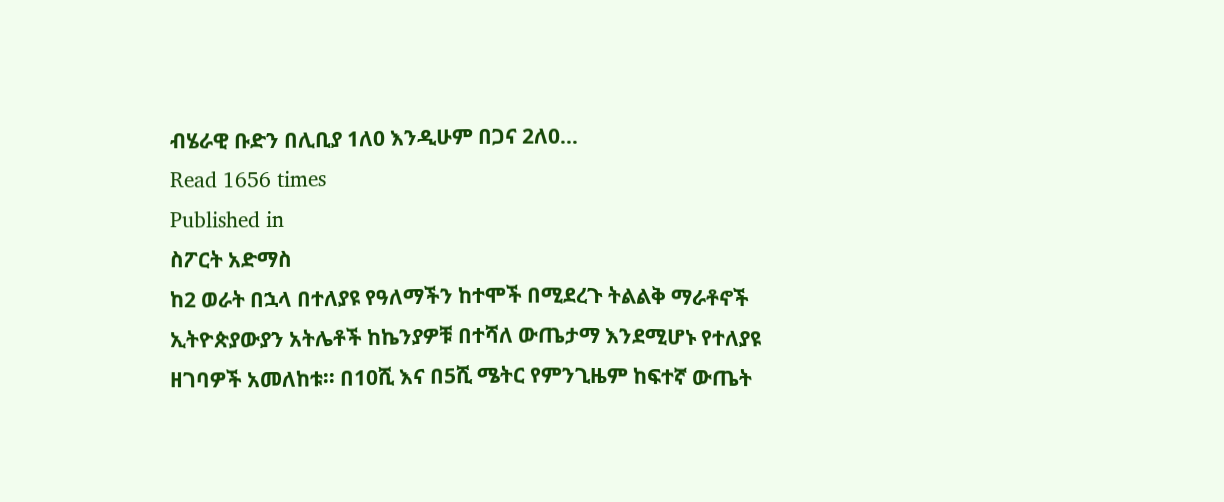ብሄራዊ ቡድን በሊቢያ 1ለ0 እንዲሁም በጋና 2ለ0…
Read 1656 times
Published in
ስፖርት አድማስ
ከ2 ወራት በኋላ በተለያዩ የዓለማችን ከተሞች በሚደረጉ ትልልቅ ማራቶኖች ኢትዮጵያውያን አትሌቶች ከኬንያዎቹ በተሻለ ውጤታማ እንደሚሆኑ የተለያዩ ዘገባዎች አመለከቱ፡፡ በ10ሺ እና በ5ሺ ሜትር የምንጊዜም ከፍተኛ ውጤት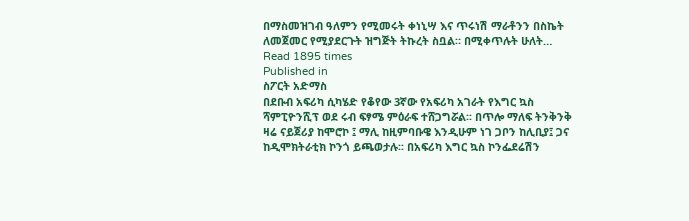በማስመዝገብ ዓለምን የሚመሩት ቀነኒሣ እና ጥሩነሽ ማራቶንን በስኬት ለመጀመር የሚያደርጉት ዝግጅት ትኩረት ስቧል። በሚቀጥሉት ሁለት…
Read 1895 times
Published in
ስፖርት አድማስ
በደቡብ አፍሪካ ሲካሄድ የቆየው 3ኛው የአፍሪካ አገራት የእግር ኳስ ሻምፒዮንሺፕ ወደ ሩብ ፍፃሜ ምዕራፍ ተሸጋግሯል፡፡ በጥሎ ማለፍ ትንቅንቅ ዛሬ ናይጀሪያ ከሞሮኮ ፤ ማሊ ከዚምባቡዌ እንዲሁም ነገ ጋቦን ከሊቢያ፤ ጋና ከዲሞክትራቲክ ኮንጎ ይጫወታሉ፡፡ በአፍሪካ እግር ኳስ ኮንፌደሬሽን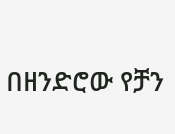በዘንድሮው የቻን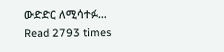ውድድር ለሚሳተፉ…
Read 2793 times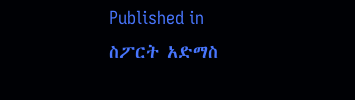Published in
ስፖርት አድማስ